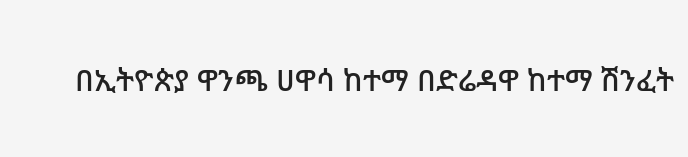በኢትዮጵያ ዋንጫ ሀዋሳ ከተማ በድሬዳዋ ከተማ ሽንፈት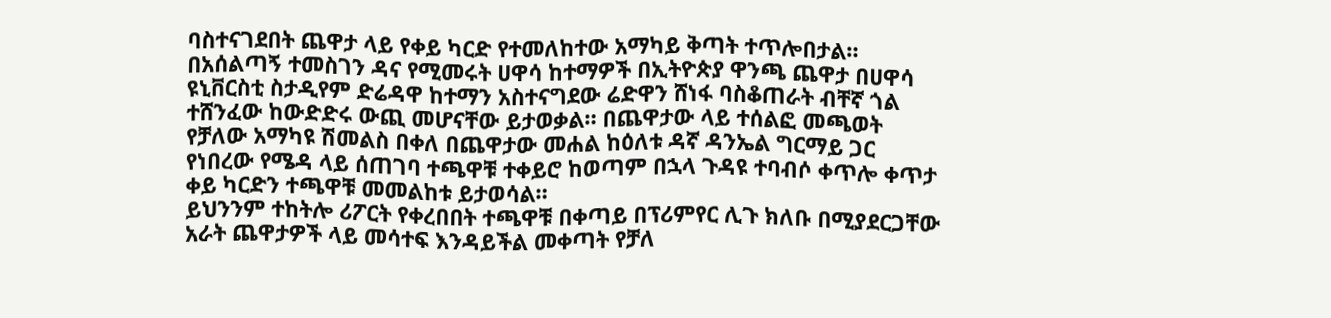ባስተናገደበት ጨዋታ ላይ የቀይ ካርድ የተመለከተው አማካይ ቅጣት ተጥሎበታል።
በአሰልጣኝ ተመስገን ዳና የሚመሩት ሀዋሳ ከተማዎች በኢትዮጵያ ዋንጫ ጨዋታ በሀዋሳ ዩኒቨርስቲ ስታዲየም ድሬዳዋ ከተማን አስተናግደው ሬድዋን ሸነፋ ባስቆጠራት ብቸኛ ጎል ተሸንፈው ከውድድሩ ውጪ መሆናቸው ይታወቃል። በጨዋታው ላይ ተሰልፎ መጫወት የቻለው አማካዩ ሽመልስ በቀለ በጨዋታው መሐል ከዕለቱ ዳኛ ዳንኤል ግርማይ ጋር የነበረው የሜዳ ላይ ሰጠገባ ተጫዋቹ ተቀይሮ ከወጣም በኋላ ጉዳዩ ተባብሶ ቀጥሎ ቀጥታ ቀይ ካርድን ተጫዋቹ መመልከቱ ይታወሳል።
ይህንንም ተከትሎ ሪፖርት የቀረበበት ተጫዋቹ በቀጣይ በፕሪምየር ሊጉ ክለቡ በሚያደርጋቸው አራት ጨዋታዎች ላይ መሳተፍ እንዳይችል መቀጣት የቻለ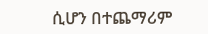ሲሆን በተጨማሪም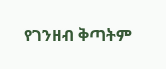የገንዘብ ቅጣትም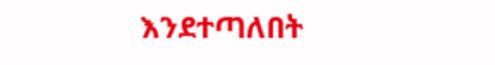እንደተጣለበት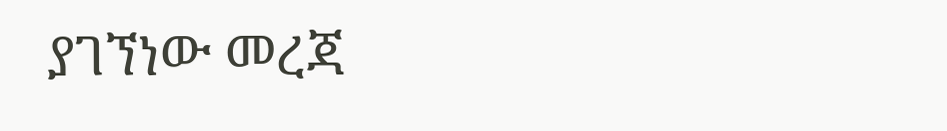ያገኘነው መረጃ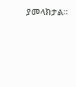ያመላክታል።